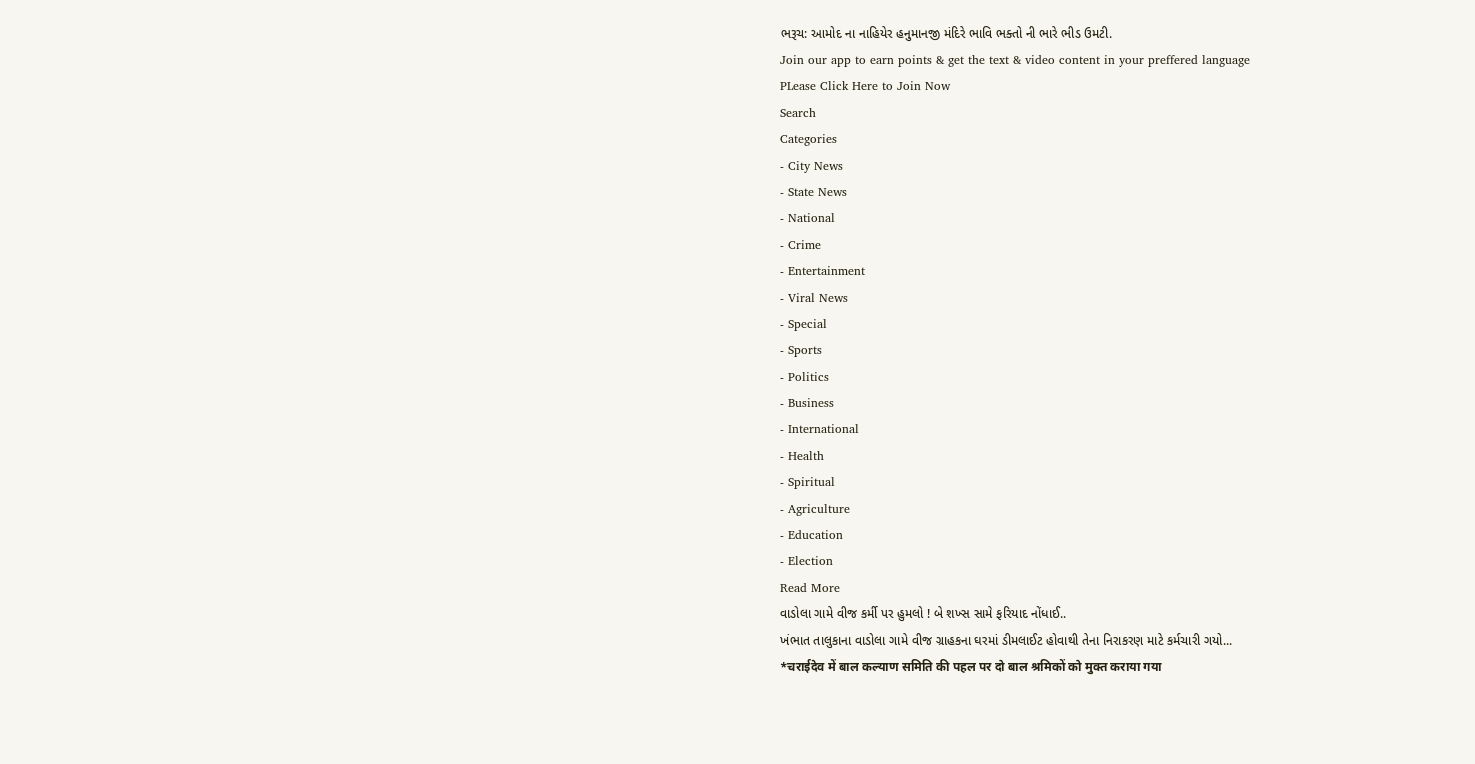ભરૂચ: આમોદ ના નાહિયેર હનુમાનજી મંદિરે ભાવિ ભક્તો ની ભારે ભીડ ઉમટી.
Join our app to earn points & get the text & video content in your preffered language
PLease Click Here to Join Now
Search
Categories
- City News
- State News
- National
- Crime
- Entertainment
- Viral News
- Special
- Sports
- Politics
- Business
- International
- Health
- Spiritual
- Agriculture
- Education
- Election
Read More
વાડોલા ગામે વીજ કર્મી પર હુમલો ! બે શખ્સ સામે ફરિયાદ નોંધાઈ..
ખંભાત તાલુકાના વાડોલા ગામે વીજ ગ્રાહકના ઘરમાં ડીમલાઈટ હોવાથી તેના નિરાકરણ માટે કર્મચારી ગયો...
*चराईदेव में बाल कल्याण समिति की पहल पर दो बाल श्रमिकों को मुक्त कराया गया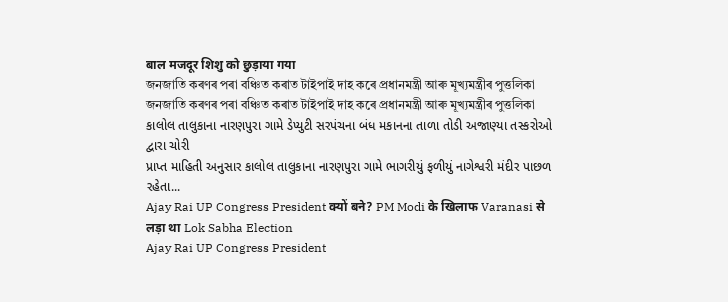बाल मजदूर शिशु को छुड़ाया गया
জনজাতি কৰণৰ পৰা বঞ্চিত কৰাত টাইপাই দাহ কৰে প্ৰধানমন্ত্ৰী আৰু মূখ্যমন্ত্ৰীৰ পুত্তলিকা
জনজাতি কৰণৰ পৰা বঞ্চিত কৰাত টাইপাই দাহ কৰে প্ৰধানমন্ত্ৰী আৰু মূখ্যমন্ত্ৰীৰ পুত্তলিকা
કાલોલ તાલુકાના નારણપુરા ગામે ડેપ્યુટી સરપંચના બંધ મકાનના તાળા તોડી અજાણ્યા તસ્કરોઓ દ્વારા ચોરી
પ્રાપ્ત માહિતી અનુસાર કાલોલ તાલુકાના નારણપુરા ગામે ભાગરીયું ફળીયું નાગેશ્વરી મંદીર પાછળ રહેતા...
Ajay Rai UP Congress President क्यों बने? PM Modi के खिलाफ Varanasi से लड़ा था Lok Sabha Election
Ajay Rai UP Congress President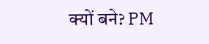क्यों बने? PM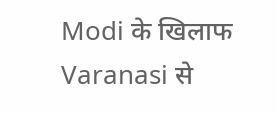Modi के खिलाफ Varanasi से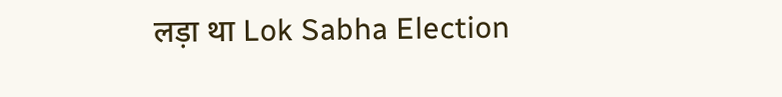लड़ा था Lok Sabha Election